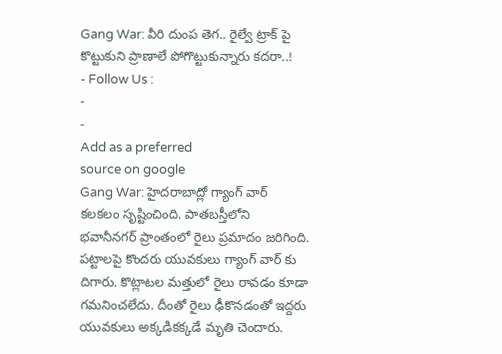Gang War: వీరి దుంప తెగ.. రైల్వే ట్రాక్ పై కొట్టుకుని ప్రాణాలే పోగొట్టుకున్నారు కదరా..!
- Follow Us :
-
-
Add as a preferred
source on google
Gang War: హైదరాబాద్లో గ్యాంగ్ వార్ కలకలం సృష్టించింది. పాతబస్తీలోని భవానీనగర్ ప్రాంతంలో రైలు ప్రమాదం జరిగింది. పట్టాలపై కొందరు యువకులు గ్యాంగ్ వార్ కు దిగారు. కొట్లాటల మత్తులో రైలు రావడం కూడా గమనించలేదు. దీంతో రైలు ఢీకొనడంతో ఇద్దరు యువకులు అక్కడికక్కడే మృతి చెందారు.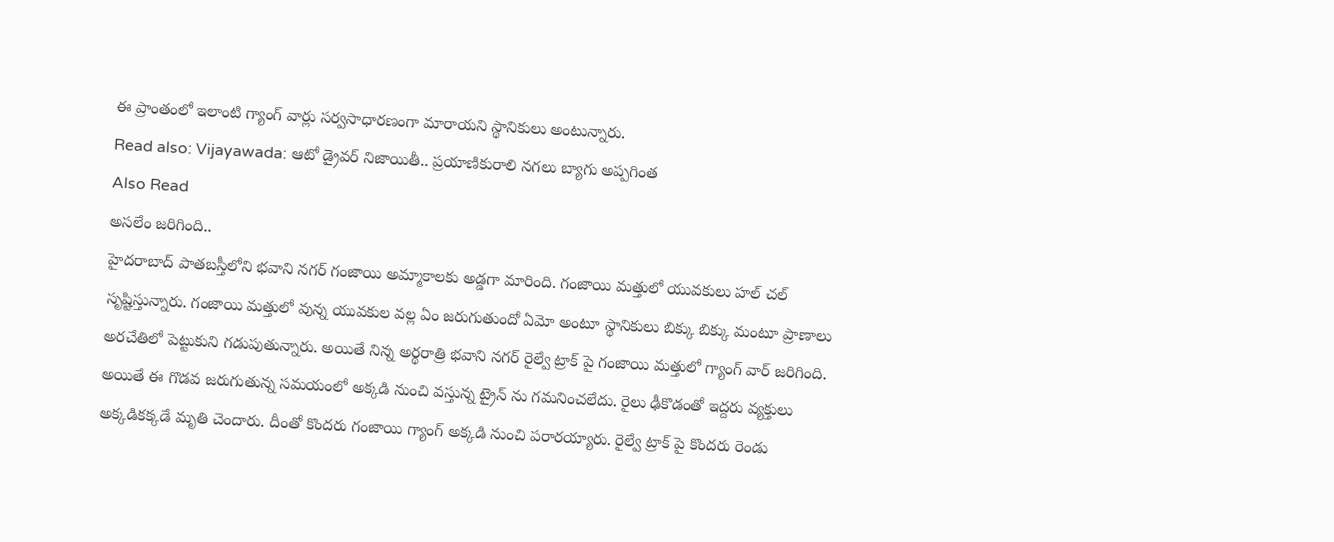ఈ ప్రాంతంలో ఇలాంటి గ్యాంగ్ వార్లు సర్వసాధారణంగా మారాయని స్థానికులు అంటున్నారు.
Read also: Vijayawada: ఆటో డ్రైవర్ నిజాయితీ.. ప్రయాణికురాలి నగలు బ్యాగు అప్పగింత
Also Read
అసలేం జరిగింది..
హైదరాబాద్ పాతబస్తీలోని భవాని నగర్ గంజాయి అమ్మాకాలకు అడ్డగా మారింది. గంజాయి మత్తులో యువకులు హల్ చల్ సృష్టిస్తున్నారు. గంజాయి మత్తులో వున్న యువకుల వల్ల ఏం జరుగుతుందో ఏమో అంటూ స్థానికులు బిక్కు బిక్కు మంటూ ప్రాణాలు అరచేతిలో పెట్టుకుని గడుపుతున్నారు. అయితే నిన్న అర్థరాత్రి భవాని నగర్ రైల్వే ట్రాక్ పై గంజాయి మత్తులో గ్యాంగ్ వార్ జరిగింది. అయితే ఈ గొడవ జరుగుతున్న సమయంలో అక్కడి నుంచి వస్తున్న ట్రైన్ ను గమనించలేదు. రైలు ఢీకొడంతో ఇద్దరు వ్యక్తులు అక్కడికక్కడే మృతి చెందారు. దీంతో కొందరు గంజాయి గ్యాంగ్ అక్కడి నుంచి పరారయ్యారు. రైల్వే ట్రాక్ పై కొందరు రెండు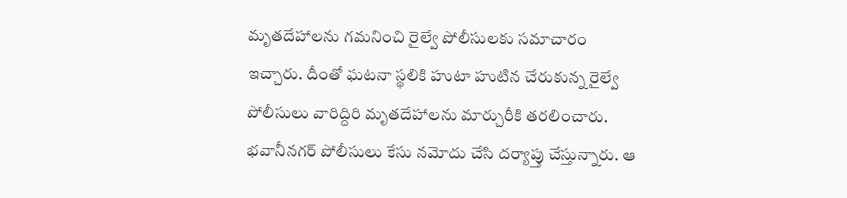మృతదేహాలను గమనించి రైల్వే పోలీసులకు సమాచారం ఇచ్చారు. దీంతో ఘటనా స్థలికి హుటా హుటిన చేరుకున్న రైల్వే పోలీసులు వారిద్దిరి మృతదేహాలను మార్చురీకి తరలించారు. భవానీనగర్ పోలీసులు కేసు నమోదు చేసి దర్యాప్తు చేస్తున్నారు. ఆ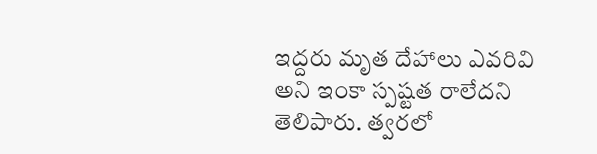ఇద్దరు మృత దేహాలు ఎవరివి అని ఇంకా స్పష్టత రాలేదని తెలిపారు. త్వరలో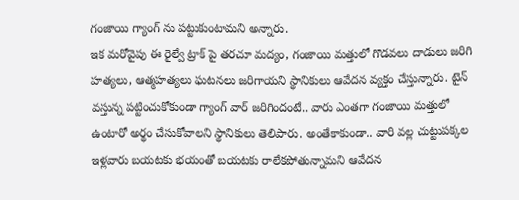గంజాయి గ్యాంగ్ ను పట్టుకుంటామని అన్నారు.
ఇక మరోవైపు ఈ రైల్వే ట్రాక్ పై తరచూ మద్యం, గంజాయి మత్తులో గొడవలు దాడులు జరిగి హత్యలు, ఆత్మహత్యలు ఘటనలు జరిగాయని స్థానికులు ఆవేదన వ్యక్తం చేస్తున్నారు. టైన్ వస్తున్న పట్టించుకోకుండా గ్యాంగ్ వార్ జరిగిందంటే.. వారు ఎంతగా గంజాయి మత్తులో ఉంటారో అర్థం చేసుకోవాలని స్థానికులు తెలిపారు. అంతేకాకుండా.. వారి వల్ల చుట్టుపక్కల ఇళ్లవారు బయటకు భయంతో బయటకు రాలేకపోతున్నామని ఆవేదన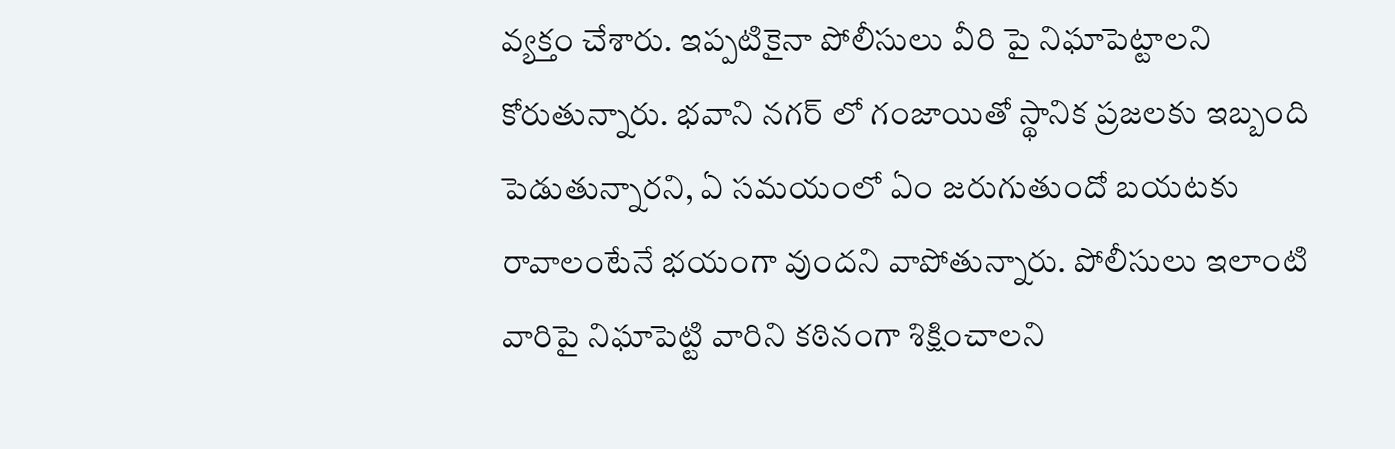వ్యక్తం చేశారు. ఇప్పటికైనా పోలీసులు వీరి పై నిఘాపెట్టాలని కోరుతున్నారు. భవాని నగర్ లో గంజాయితో స్థానిక ప్రజలకు ఇబ్బంది పెడుతున్నారని, ఏ సమయంలో ఏం జరుగుతుందో బయటకు రావాలంటేనే భయంగా వుందని వాపోతున్నారు. పోలీసులు ఇలాంటి వారిపై నిఘాపెట్టి వారిని కఠినంగా శిక్షించాలని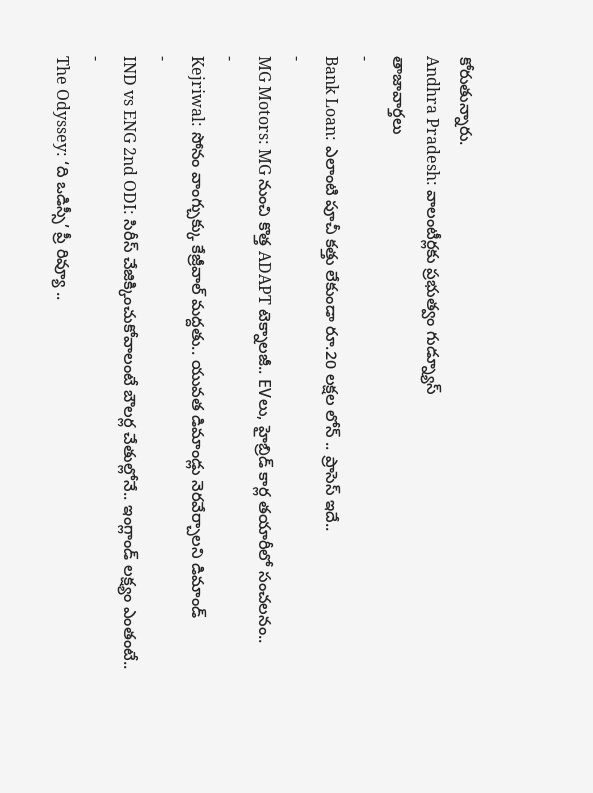కోరుతున్నారు.
Andhra Pradesh: వాలంటీర్లకు ప్రభుత్వం గుడ్న్యూస్
తాజావార్తలు
-
Bank Loan: ఎలాంటి పూచీ కత్తు లేకుండా రూ.20 లక్షల లోన్ .. ప్రాసెస్ ఇదే..
-
MG Motors: MG నుంచి కొత్త ADAPT టెక్నాలజీ.. EVలు, హైబ్రిడ్ కార్ల తయారీలో సంచలనం..
-
Kejriwal: సోనం వాంగ్చుక్కు కేజ్రీవాల్ మద్దతు.. యువత డిమాండ్లు నెరవేర్చాలని డిమాండ్
-
IND vs ENG 2nd ODI: సిరీస్ చేజిక్కించుకోవాలంటే బౌలర్ల చేతుల్లోనే.. ఇంగ్లాండ్ లక్ష్యం ఎంతంటే..
-
The Odyssey: ‘ది ఒడిస్సీ’ ప్రీ రివ్యూ ..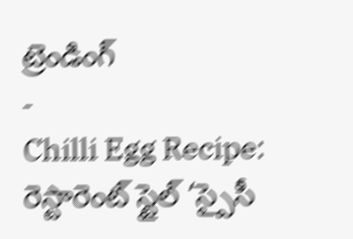ట్రెండింగ్
-
Chilli Egg Recipe: రెస్టారెంట్ స్టైల్ ‘స్పైసీ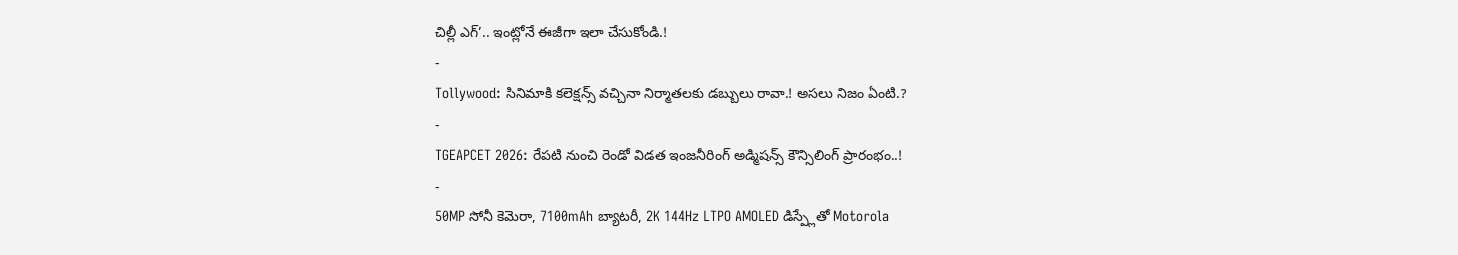చిల్లీ ఎగ్’.. ఇంట్లోనే ఈజీగా ఇలా చేసుకోండి.!
-
Tollywood: సినిమాకి కలెక్షన్స్ వచ్చినా నిర్మాతలకు డబ్బులు రావా.! అసలు నిజం ఏంటి.?
-
TGEAPCET 2026: రేపటి నుంచి రెండో విడత ఇంజనీరింగ్ అడ్మిషన్స్ కౌన్సిలింగ్ ప్రారంభం..!
-
50MP సోనీ కెమెరా, 7100mAh బ్యాటరీ, 2K 144Hz LTPO AMOLED డిస్ప్లేతో Motorola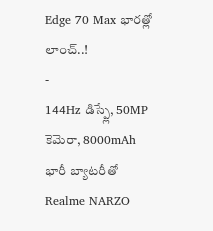Edge 70 Max భారత్లో లాంచ్..!
-
144Hz డిస్ప్లే, 50MP కెమెరా, 8000mAh భారీ బ్యాటరీతో Realme NARZO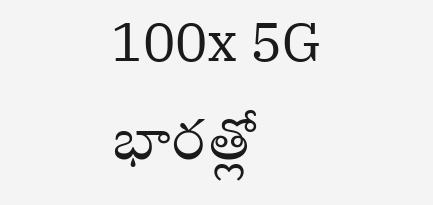100x 5G భారత్లో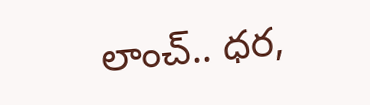లాంచ్.. ధర,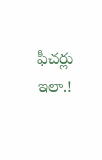ఫీచర్లు ఇలా.!